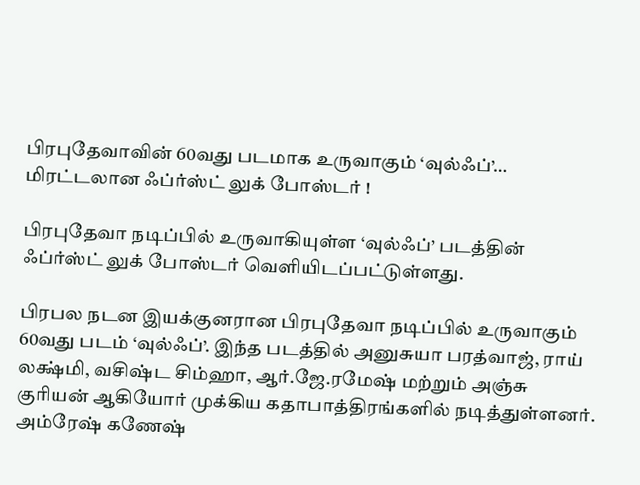பிரபுதேவாவின் 60வது படமாக உருவாகும் ‘வுல்ஃப்’… மிரட்டலான ஃப்ர்ஸ்ட் லுக் போஸ்டர் !

பிரபுதேவா நடிப்பில் உருவாகியுள்ள ‘வுல்ஃப்’ படத்தின் ஃப்ர்ஸ்ட் லுக் போஸ்டர் வெளியிடப்பட்டுள்ளது.

பிரபல நடன இயக்குனரான பிரபுதேவா நடிப்பில் உருவாகும் 60வது படம் ‘வுல்ஃப்’. இந்த படத்தில் அனுசுயா பரத்வாஜ், ராய் லக்ஷ்மி, வசிஷ்ட சிம்ஹா, ஆர்.ஜே.ரமேஷ் மற்றும் அஞ்சு குரியன் ஆகியோர் முக்கிய கதாபாத்திரங்களில் நடித்துள்ளனர். அம்ரேஷ் கணேஷ்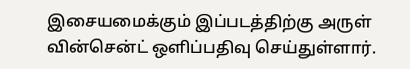இசையமைக்கும் இப்படத்திற்கு அருள் வின்சென்ட் ஒளிப்பதிவு செய்துள்ளார்.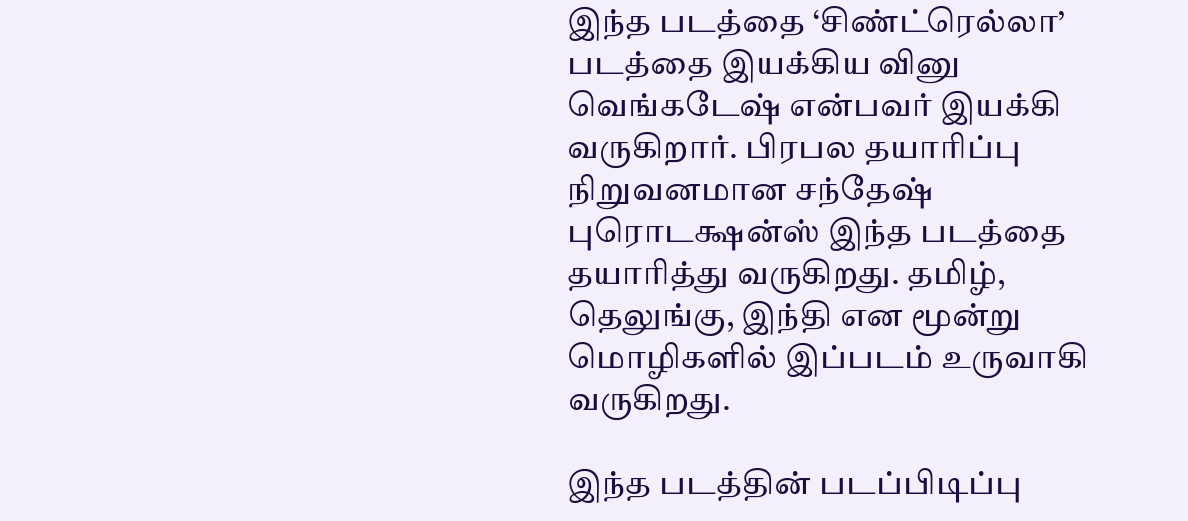இந்த படத்தை ‘சிண்ட்ரெல்லா’ படத்தை இயக்கிய வினு வெங்கடேஷ் என்பவர் இயக்கி வருகிறார். பிரபல தயாரிப்பு நிறுவனமான சந்தேஷ் புரொடக்ஷன்ஸ் இந்த படத்தை தயாரித்து வருகிறது. தமிழ், தெலுங்கு, இந்தி என மூன்று மொழிகளில் இப்படம் உருவாகி வருகிறது.

இந்த படத்தின் படப்பிடிப்பு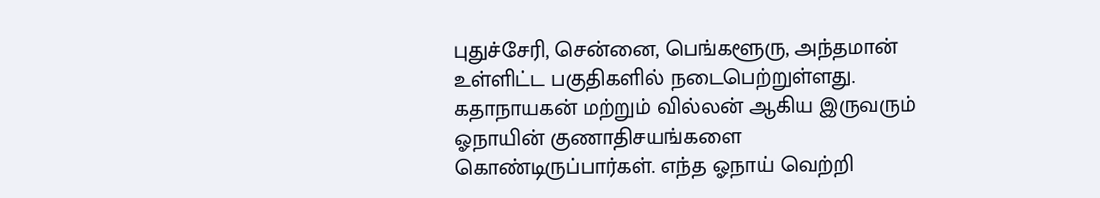புதுச்சேரி, சென்னை, பெங்களூரு, அந்தமான் உள்ளிட்ட பகுதிகளில் நடைபெற்றுள்ளது. கதாநாயகன் மற்றும் வில்லன் ஆகிய இருவரும் ஓநாயின் குணாதிசயங்களை கொண்டிருப்பார்கள். எந்த ஓநாய் வெற்றி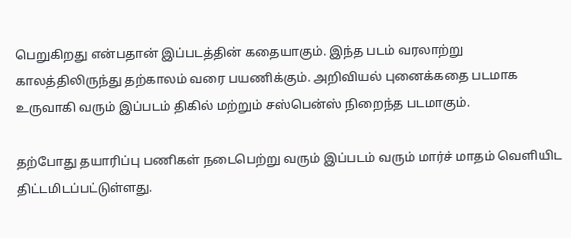பெறுகிறது என்பதான் இப்படத்தின் கதையாகும். இந்த படம் வரலாற்று காலத்திலிருந்து தற்காலம் வரை பயணிக்கும். அறிவியல் புனைக்கதை படமாக உருவாகி வரும் இப்படம் திகில் மற்றும் சஸ்பென்ஸ் நிறைந்த படமாகும்.

தற்போது தயாரிப்பு பணிகள் நடைபெற்று வரும் இப்படம் வரும் மார்ச் மாதம் வெளியிட திட்டமிடப்பட்டுள்ளது.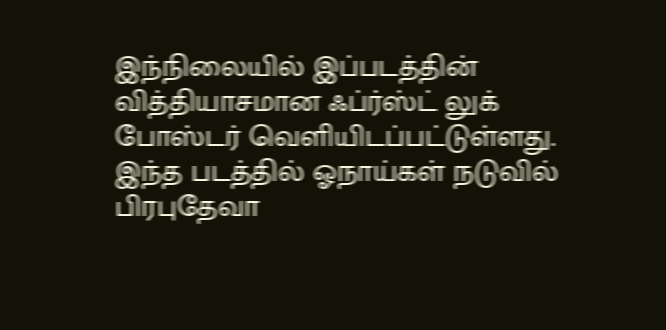இந்நிலையில் இப்படத்தின் வித்தியாசமான ஃப்ர்ஸ்ட் லுக் போஸ்டர் வெளியிடப்பட்டுள்ளது. இந்த படத்தில் ஓநாய்கள் நடுவில் பிரபுதேவா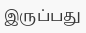இருப்பது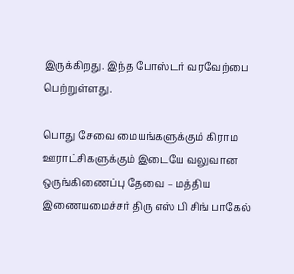இருக்கிறது. இந்த போஸ்டர் வரவேற்பை பெற்றுள்ளது.

பொது சேவை மையங்களுக்கும் கிராம ஊராட்சிகளுக்கும் இடையே வலுவான ஒருங்கிணைப்பு தேவை – மத்திய இணையமைச்சர் திரு எஸ் பி சிங் பாகேல்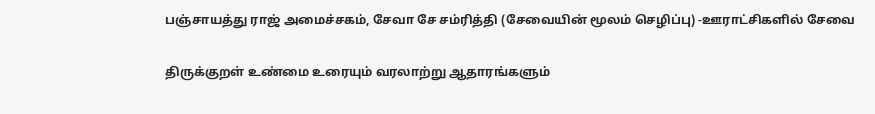பஞ்சாயத்து ராஜ் அமைச்சகம், சேவா சே சம்ரித்தி (சேவையின் மூலம் செழிப்பு) -ஊராட்சிகளில் சேவை

திருக்குறள் உண்மை உரையும் வரலாற்று ஆதாரங்களும்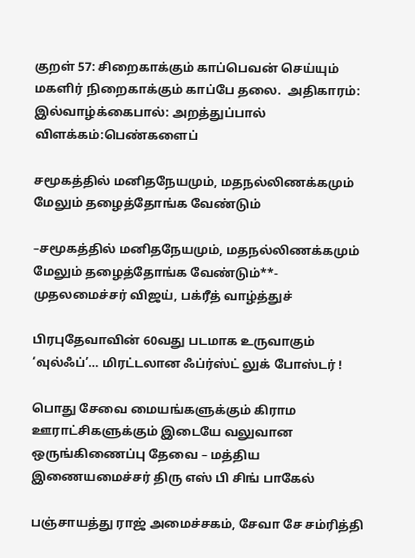குறள் 57: சிறைகாக்கும் காப்பெவன் செய்யும் மகளிர் நிறைகாக்கும் காப்பே தலை.  அதிகாரம்: இல்வாழ்க்கைபால்: அறத்துப்பால் விளக்கம்:பெண்களைப்

சமூகத்தில் மனிதநேயமும், மதநல்லிணக்கமும் மேலும் தழைத்தோங்க வேண்டும்

–சமூகத்தில் மனிதநேயமும், மதநல்லிணக்கமும் மேலும் தழைத்தோங்க வேண்டும்**- முதலமைச்சர் விஜய், பக்ரீத் வாழ்த்துச்

பிரபுதேவாவின் 60வது படமாக உருவாகும் ‘வுல்ஃப்’… மிரட்டலான ஃப்ர்ஸ்ட் லுக் போஸ்டர் !

பொது சேவை மையங்களுக்கும் கிராம ஊராட்சிகளுக்கும் இடையே வலுவான ஒருங்கிணைப்பு தேவை – மத்திய இணையமைச்சர் திரு எஸ் பி சிங் பாகேல்

பஞ்சாயத்து ராஜ் அமைச்சகம், சேவா சே சம்ரித்தி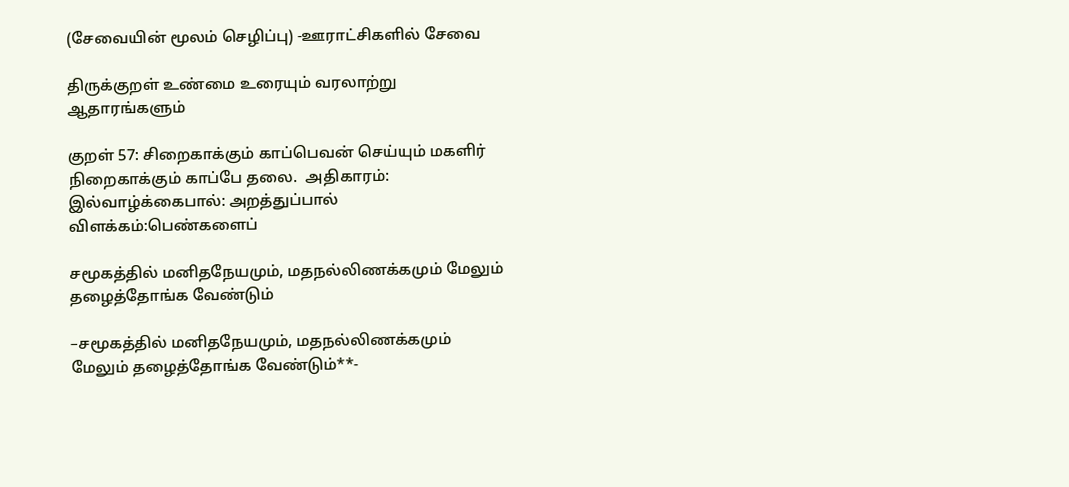(சேவையின் மூலம் செழிப்பு) -ஊராட்சிகளில் சேவை

திருக்குறள் உண்மை உரையும் வரலாற்று ஆதாரங்களும்

குறள் 57: சிறைகாக்கும் காப்பெவன் செய்யும் மகளிர் நிறைகாக்கும் காப்பே தலை.  அதிகாரம்: இல்வாழ்க்கைபால்: அறத்துப்பால் விளக்கம்:பெண்களைப்

சமூகத்தில் மனிதநேயமும், மதநல்லிணக்கமும் மேலும் தழைத்தோங்க வேண்டும்

–சமூகத்தில் மனிதநேயமும், மதநல்லிணக்கமும் மேலும் தழைத்தோங்க வேண்டும்**-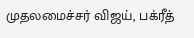முதலமைச்சர் விஜய், பக்ரீத்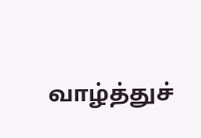வாழ்த்துச்